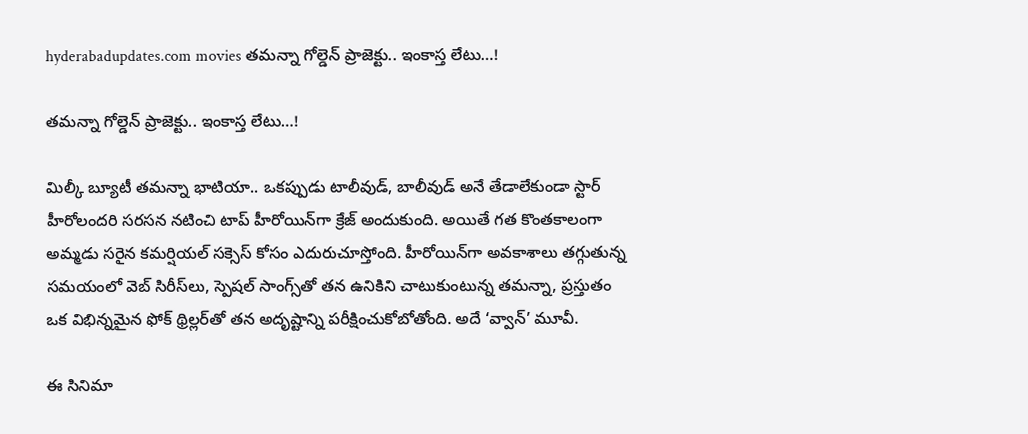hyderabadupdates.com movies తమన్నా గోల్డెన్ ప్రాజెక్టు.. ఇంకాస్త లేటు…!

తమన్నా గోల్డెన్ ప్రాజెక్టు.. ఇంకాస్త లేటు…!

మిల్కీ బ్యూటీ తమన్నా భాటియా.. ఒకప్పుడు టాలీవుడ్, బాలీవుడ్ అనే తేడాలేకుండా స్టార్ హీరోలందరి సరసన నటించి టాప్ హీరోయిన్‌గా క్రేజ్ అందుకుంది. అయితే గత కొంతకాలంగా అమ్మడు సరైన కమర్షియల్ సక్సెస్ కోసం ఎదురుచూస్తోంది. హీరోయిన్‌గా అవకాశాలు తగ్గుతున్న సమయంలో వెబ్ సిరీస్‌లు, స్పెషల్ సాంగ్స్‌తో తన ఉనికిని చాటుకుంటున్న తమన్నా, ప్రస్తుతం ఒక విభిన్నమైన ఫోక్ థ్రిల్లర్‌తో తన అదృష్టాన్ని పరీక్షించుకోబోతోంది. అదే ‘వ్వాన్’ మూవీ.

ఈ సినిమా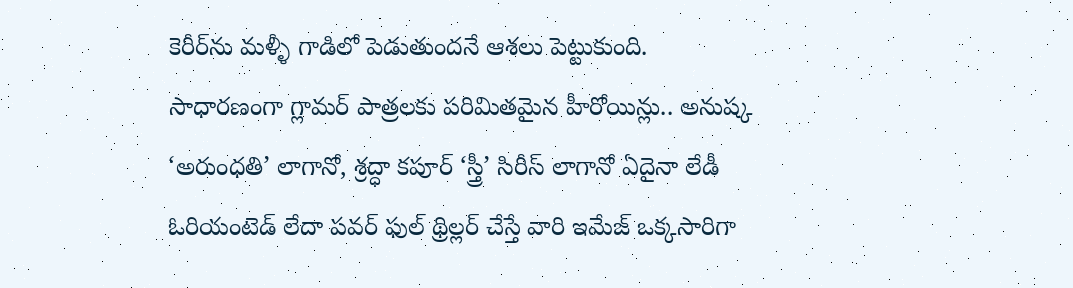కెరీర్‌ను మళ్ళీ గాడిలో పెడుతుందనే ఆశలు పెట్టుకుంది. సాధారణంగా గ్లామర్ పాత్రలకు పరిమితమైన హీరోయిన్లు.. అనుష్క ‘అరుంధతి’ లాగానో, శ్రద్ధా కపూర్ ‘స్త్రీ’ సిరీస్ లాగానో ఏదైనా లేడీ ఓరియంటెడ్ లేదా పవర్ ఫుల్ థ్రిల్లర్ చేస్తే వారి ఇమేజ్ ఒక్కసారిగా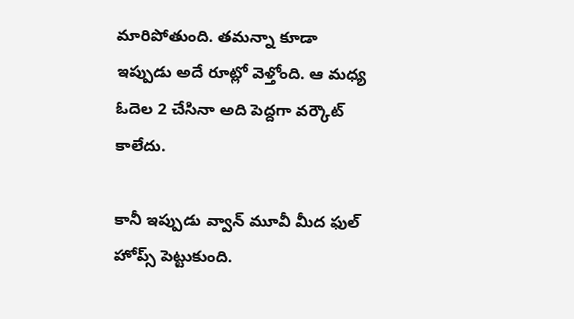మారిపోతుంది. తమన్నా కూడా ఇప్పుడు అదే రూట్లో వెళ్తోంది. ఆ మధ్య ఓదెల 2 చేసినా అది పెద్దగా వర్కౌట్ కాలేదు.

కానీ ఇప్పుడు వ్వాన్ మూవీ మీద ఫుల్ హోప్స్ పెట్టుకుంది.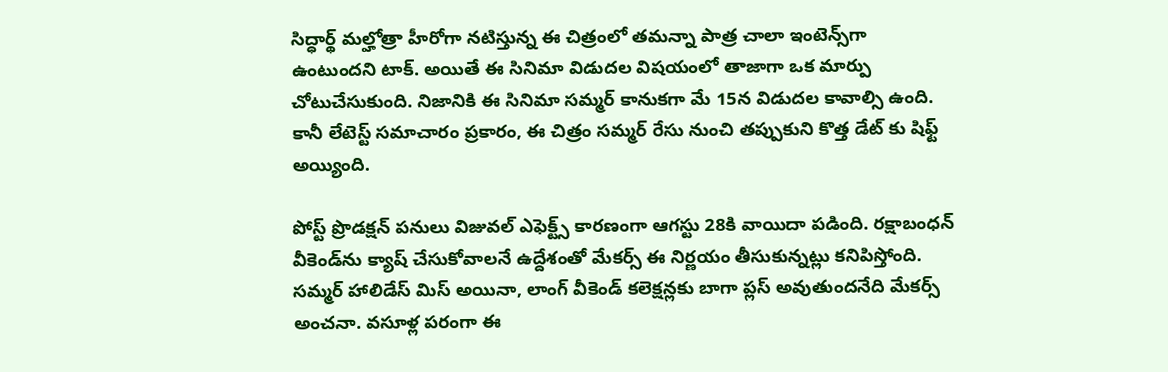సిద్ధార్థ్ మల్హోత్రా హీరోగా నటిస్తున్న ఈ చిత్రంలో తమన్నా పాత్ర చాలా ఇంటెన్స్‌గా ఉంటుందని టాక్. అయితే ఈ సినిమా విడుదల విషయంలో తాజాగా ఒక మార్పు చోటుచేసుకుంది. నిజానికి ఈ సినిమా సమ్మర్ కానుకగా మే 15న విడుదల కావాల్సి ఉంది. కానీ లేటెస్ట్ సమాచారం ప్రకారం, ఈ చిత్రం సమ్మర్ రేసు నుంచి తప్పుకుని కొత్త డేట్ కు షిఫ్ట్ అయ్యింది.

పోస్ట్ ప్రొడక్షన్ పనులు విజువల్ ఎఫెక్ట్స్ కారణంగా ఆగస్టు 28కి వాయిదా పడింది. రక్షాబంధన్ వీకెండ్‌ను క్యాష్ చేసుకోవాలనే ఉద్దేశంతో మేకర్స్ ఈ నిర్ణయం తీసుకున్నట్లు కనిపిస్తోంది. సమ్మర్ హాలిడేస్ మిస్ అయినా, లాంగ్ వీకెండ్ కలెక్షన్లకు బాగా ప్లస్ అవుతుందనేది మేకర్స్ అంచనా. వసూళ్ల పరంగా ఈ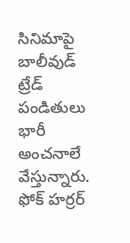సినిమాపై బాలీవుడ్ ట్రేడ్ పండితులు భారీ అంచనాలే వేస్తున్నారు. ఫోక్ హర్రర్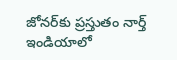జోనర్‌కు ప్రస్తుతం నార్త్ ఇండియాలో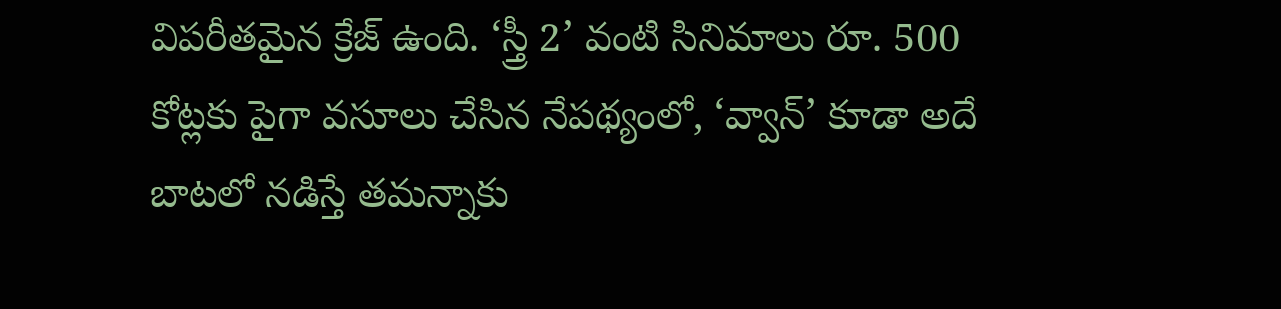విపరీతమైన క్రేజ్ ఉంది. ‘స్త్రీ 2’ వంటి సినిమాలు రూ. 500 కోట్లకు పైగా వసూలు చేసిన నేపథ్యంలో, ‘వ్వాన్’ కూడా అదే బాటలో నడిస్తే తమన్నాకు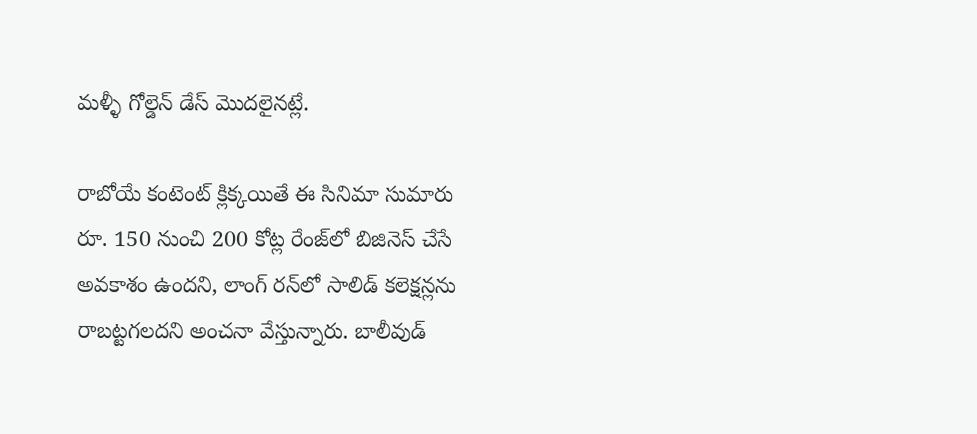మళ్ళీ గోల్డెన్ డేస్ మొదలైనట్లే.

రాబోయే కంటెంట్ క్లిక్కయితే ఈ సినిమా సుమారు రూ. 150 నుంచి 200 కోట్ల రేంజ్‌లో బిజినెస్ చేసే అవకాశం ఉందని, లాంగ్ రన్‌లో సాలిడ్ కలెక్షన్లను రాబట్టగలదని అంచనా వేస్తున్నారు. బాలీవుడ్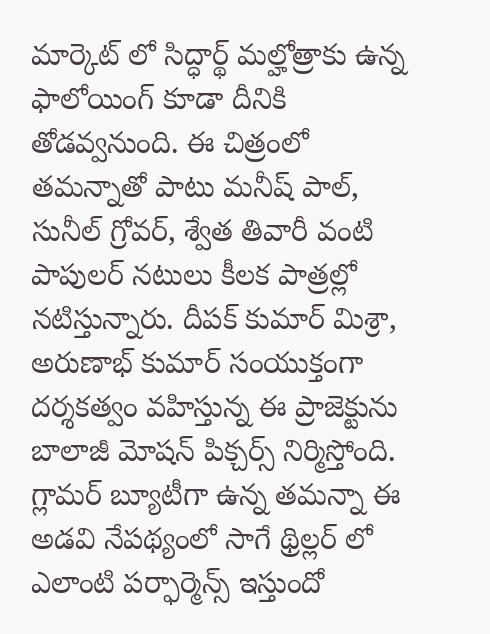మార్కెట్ లో సిద్ధార్థ్ మల్హోత్రాకు ఉన్న ఫాలోయింగ్ కూడా దీనికి తోడవ్వనుంది. ఈ చిత్రంలో తమన్నాతో పాటు మనీష్ పాల్, సునీల్ గ్రోవర్, శ్వేత తివారీ వంటి పాపులర్ నటులు కీలక పాత్రల్లో నటిస్తున్నారు. దీపక్ కుమార్ మిశ్రా, అరుణాభ్ కుమార్ సంయుక్తంగా దర్శకత్వం వహిస్తున్న ఈ ప్రాజెక్టును బాలాజీ మోషన్ పిక్చర్స్ నిర్మిస్తోంది. గ్లామర్ బ్యూటీగా ఉన్న తమన్నా ఈ అడవి నేపథ్యంలో సాగే థ్రిల్లర్ లో ఎలాంటి పర్ఫార్మెన్స్ ఇస్తుందో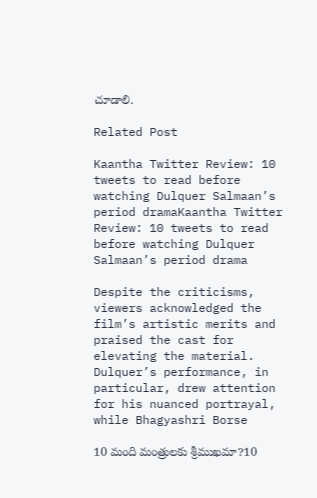చూడాలి.

Related Post

Kaantha Twitter Review: 10 tweets to read before watching Dulquer Salmaan’s period dramaKaantha Twitter Review: 10 tweets to read before watching Dulquer Salmaan’s period drama

Despite the criticisms, viewers acknowledged the film’s artistic merits and praised the cast for elevating the material. Dulquer’s performance, in particular, drew attention for his nuanced portrayal, while Bhagyashri Borse

10 మంది మంత్రులకు శ్రీముఖమా?10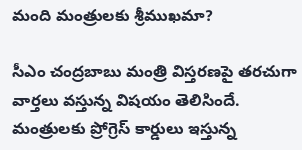మంది మంత్రులకు శ్రీముఖమా?

సీఎం చంద్రబాబు మంత్రి విస్తరణపై తరచుగా వార్తలు వస్తున్న విషయం తెలిసిందే. మంత్రులకు ప్రోగ్రెస్ కార్డులు ఇస్తున్న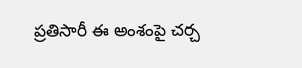ప్రతిసారీ ఈ అంశంపై చర్చ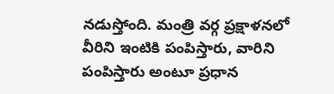నడుస్తోంది. మంత్రి వర్గ ప్రక్షాళనలో వీరిని ఇంటికి పంపిస్తారు, వారిని పంపిస్తారు అంటూ ప్రధాన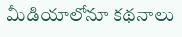మీడియాలోనూ కథనాలు